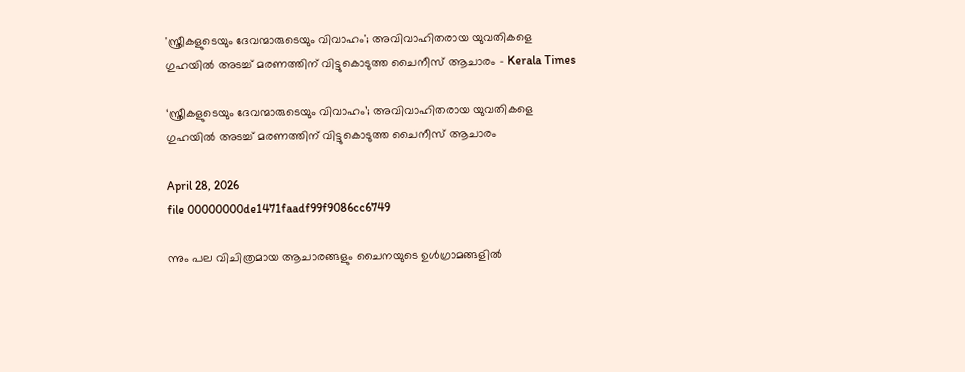'സ്ത്രീകളുടെയും ദേവന്മാരുടെയും വിവാഹം'; അവിവാഹിതരായ യുവതികളെ ഗുഹയിൽ അടച്ച് മരണത്തിന് വിട്ടുകൊടുത്ത ചൈനീസ് ആചാരം - Kerala Times

‘സ്ത്രീകളുടെയും ദേവന്മാരുടെയും വിവാഹം’; അവിവാഹിതരായ യുവതികളെ ഗുഹയിൽ അടച്ച് മരണത്തിന് വിട്ടുകൊടുത്ത ചൈനീസ് ആചാരം

April 28, 2026
file 00000000de1471faadf99f9086cc6749

ന്നും പല വിചിത്രമായ ആചാരങ്ങളും ചൈനയുടെ ഉൾഗ്രാമങ്ങളിൽ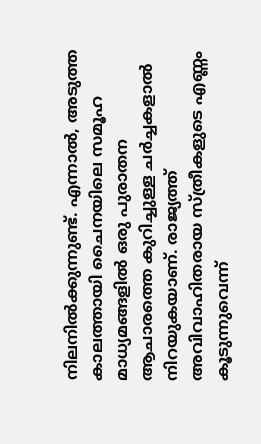നിലനിൽക്കുന്നുണ്ട്. എന്നാൽ, അടുത്ത കാലത്തായി ചൈനയിലെ സമൂഹ മാധ്യമങ്ങളിൽ ഒരു പുരാതന ആചാരത്തെ കുറിച്ചുള്ള ചർച്ചകളാൽ നിറയുകയാണ്. രാജ്യത്ത് അവിവാഹിതരായ സ്ത്രീകളുടെ എണ്ണം കൂടുന്നുവെന്ന്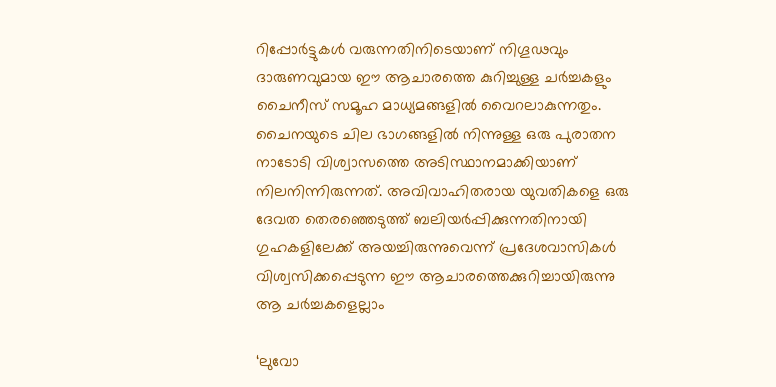റിപ്പോര്‍ട്ടുകൾ വരുന്നതിനിടെയാണ് നിഗൂഢവും ദാരുണവുമായ ഈ ആചാരത്തെ കുറിച്ചുള്ള ചർച്ചകളും ചൈനീസ് സമൂഹ മാധ്യമങ്ങളിൽ വൈറലാകുന്നതും. ചൈനയുടെ ചില ഭാഗങ്ങളിൽ നിന്നുള്ള ഒരു പുരാതന നാടോടി വിശ്വാസത്തെ അടിസ്ഥാനമാക്കിയാണ് നിലനിന്നിരുന്നത്. അവിവാഹിതരായ യുവതികളെ ഒരു ദേവത തെരഞ്ഞെടുത്ത് ബലിയർപ്പിക്കുന്നതിനായി ഗുഹകളിലേക്ക് അയച്ചിരുന്നുവെന്ന് പ്രദേശവാസികൾ വിശ്വസിക്കപ്പെടുന്ന ഈ ആചാരത്തെക്കുറിച്ചായിരുന്നു ആ ചർച്ചകളെല്ലാം

‘ലുവോ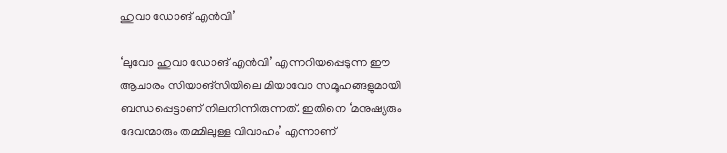ഹുവാ ഡോങ് എൻവി’

‘ലുവോ ഹുവാ ഡോങ് എൻവി’ എന്നറിയപ്പെടുന്ന ഈ ആചാരം സിയാങ്‌സിയിലെ മിയാവോ സമൂഹങ്ങളുമായി ബന്ധപ്പെട്ടാണ് നിലനിന്നിരുന്നത്. ഇതിനെ ‘മനുഷ്യരും ദേവന്മാരും തമ്മിലുള്ള വിവാഹം’ എന്നാണ്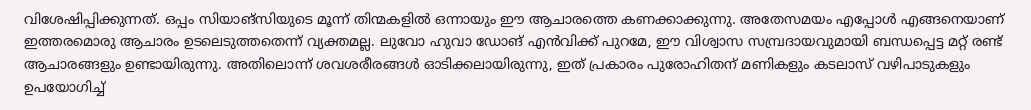വിശേഷിപ്പിക്കുന്നത്. ഒപ്പം സിയാങ്‌സിയുടെ മൂന്ന് തിന്മകളിൽ ഒന്നായും ഈ ആചാരത്തെ കണക്കാക്കുന്നു. അതേസമയം എപ്പോൾ എങ്ങനെയാണ് ഇത്തരമൊരു ആചാരം ഉടലെടുത്തതെന്ന് വ്യക്തമല്ല. ലുവോ ഹുവാ ഡോങ് എൻവിക്ക് പുറമേ, ഈ വിശ്വാസ സമ്പ്രദായവുമായി ബന്ധപ്പെട്ട മറ്റ് രണ്ട് ആചാരങ്ങളും ഉണ്ടായിരുന്നു. അതിലൊന്ന് ശവശരീരങ്ങൾ ഓടിക്കലായിരുന്നു, ഇത് പ്രകാരം പുരോഹിതന് മണികളും കടലാസ് വഴിപാടുകളും ഉപയോഗിച്ച്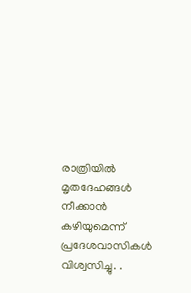രാത്രിയിൽ മൃതദേഹങ്ങൾ നീക്കാൻ കഴിയുമെന്ന് പ്രദേശവാസികൾ വിശ്വസിച്ചു. .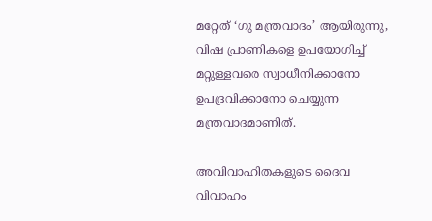മറ്റേത് ‘ഗു മന്ത്രവാദം’ ആയിരുന്നു, വിഷ പ്രാണികളെ ഉപയോഗിച്ച് മറ്റുള്ളവരെ സ്വാധീനിക്കാനോ ഉപദ്രവിക്കാനോ ചെയ്യുന്ന മന്ത്രവാദമാണിത്.

അവിവാഹിതകളുടെ ദൈവ വിവാഹം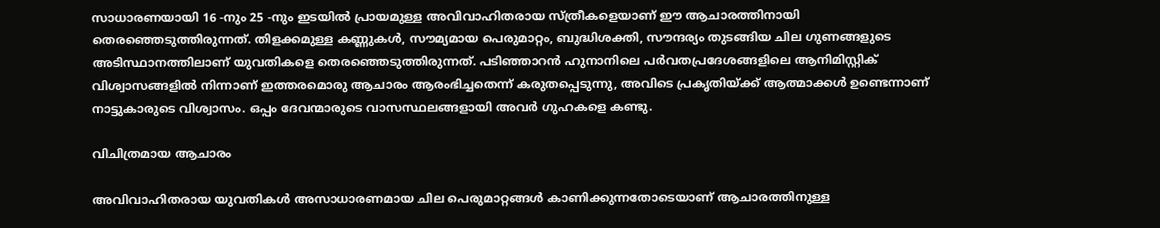സാധാരണയായി 16 -നും 25 -നും ഇടയിൽ പ്രായമുള്ള അവിവാഹിതരായ സ്ത്രീകളെയാണ് ഈ ആചാരത്തിനായി തെരഞ്ഞെടുത്തിരുന്നത്. തിളക്കമുള്ള കണ്ണുകൾ, സൗമ്യമായ പെരുമാറ്റം, ബുദ്ധിശക്തി, സൗന്ദര്യം തുടങ്ങിയ ചില ഗുണങ്ങളുടെ അടിസ്ഥാനത്തിലാണ് യുവതികളെ തെരഞ്ഞെടുത്തിരുന്നത്. പടിഞ്ഞാറൻ ഹുനാനിലെ പർവതപ്രദേശങ്ങളിലെ ആനിമിസ്റ്റിക് വിശ്വാസങ്ങളിൽ നിന്നാണ് ഇത്തരമൊരു ആചാരം ആരംഭിച്ചതെന്ന് കരുതപ്പെടുന്നു, അവിടെ പ്രകൃതിയ്ക്ക് ആത്മാക്കൾ ഉണ്ടെന്നാണ് നാട്ടുകാരുടെ വിശ്വാസം. ഒപ്പം ദേവന്മാരുടെ വാസസ്ഥലങ്ങളായി അവർ ഗുഹകളെ കണ്ടു.

വിചിത്രമായ ആചാരം

അവിവാഹിതരായ യുവതികൾ അസാധാരണമായ ചില പെരുമാറ്റങ്ങൾ കാണിക്കുന്നതോടെയാണ് ആചാരത്തിനുള്ള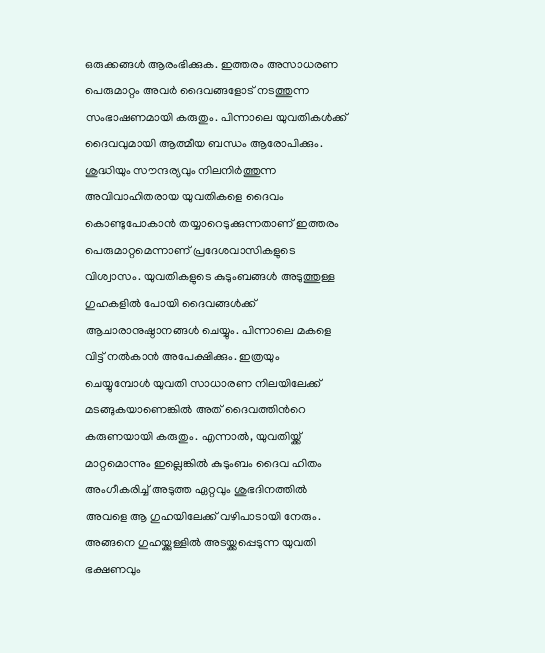ഒരുക്കങ്ങൾ ആരംഭിക്കുക. ഇത്തരം അസാധരണ പെരുമാറ്റം അവർ ദൈവങ്ങളോട് നടത്തുന്ന സംഭാഷണമായി കരുതും. പിന്നാലെ യുവതികൾക്ക് ദൈവവുമായി ആത്മീയ ബന്ധം ആരോപിക്കും. ശുദ്ധിയും സൗന്ദര്യവും നിലനിർത്തുന്ന അവിവാഹിതരായ യുവതികളെ ദൈവം കൊണ്ടുപോകാൻ തയ്യാറെടുക്കുന്നതാണ് ഇത്തരം പെരുമാറ്റമെന്നാണ് പ്രദേശവാസികളുടെ വിശ്വാസം. യുവതികളുടെ കുടുംബങ്ങൾ അടുത്തുള്ള ഗുഹകളിൽ പോയി ദൈവങ്ങൾക്ക് ആചാരാനുഷ്ഠാനങ്ങൾ ചെയ്യും. പിന്നാലെ മകളെ വിട്ട് നൽകാൻ അപേക്ഷിക്കും. ഇത്രയും ചെയ്യുമ്പോൾ യുവതി സാധാരണ നിലയിലേക്ക് മടങ്ങുകയാണെങ്കിൽ അത് ദൈവത്തിന്‍റെ കരുണയായി കരുതും. എന്നാൽ, യുവതിയ്ക്ക് മാറ്റമൊന്നും ഇല്ലെങ്കിൽ കുടുംബം ദൈവ ഹിതം അംഗീകരിച്ച് അടുത്ത ഏറ്റവും ശുഭദിനത്തിൽ അവളെ ആ ഗുഹയിലേക്ക് വഴിപാടായി നേരും. അങ്ങനെ ഗുഹയ്ക്കുള്ളിൽ അടയ്ക്കപ്പെടുന്ന യുവതി ഭക്ഷണവും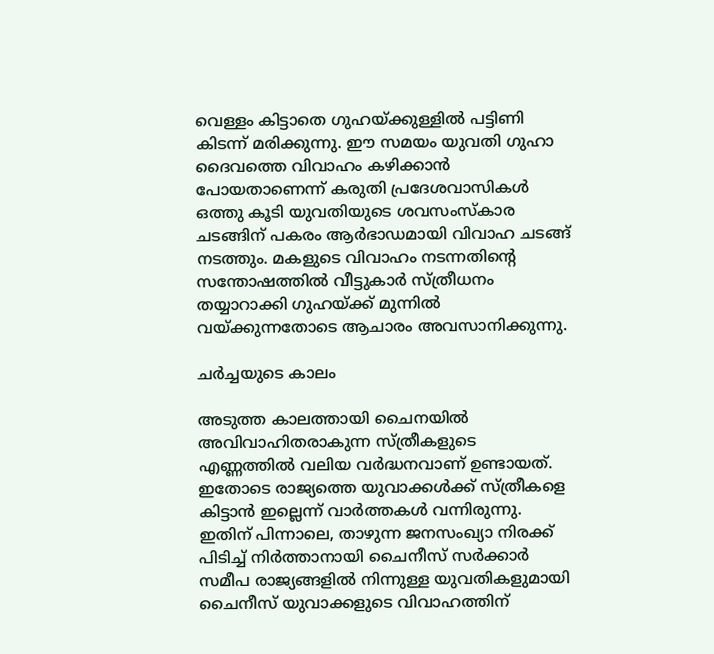വെള്ളം കിട്ടാതെ ഗുഹയ്ക്കുള്ളിൽ പട്ടിണി കിടന്ന് മരിക്കുന്നു. ഈ സമയം യുവതി ഗുഹാ ദൈവത്തെ വിവാഹം കഴിക്കാൻ പോയതാണെന്ന് കരുതി പ്രദേശവാസികൾ ഒത്തു കൂടി യുവതിയുടെ ശവസംസ്കാര ചടങ്ങിന് പകരം ആർഭാഡമായി വിവാഹ ചടങ്ങ് നടത്തും. മകളുടെ വിവാഹം നടന്നതിന്‍റെ സന്തോഷത്തിൽ വീട്ടുകാർ സ്ത്രീധനം തയ്യാറാക്കി ഗുഹയ്ക്ക് മുന്നിൽ വയ്ക്കുന്നതോടെ ആചാരം അവസാനിക്കുന്നു.

ചർച്ചയുടെ കാലം

അടുത്ത കാലത്തായി ചൈനയിൽ അവിവാഹിതരാകുന്ന സ്ത്രീകളുടെ എണ്ണത്തിൽ വലിയ വ‍ർദ്ധനവാണ് ഉണ്ടായത്. ഇതോടെ രാജ്യത്തെ യുവാക്കൾക്ക് സ്ത്രീകളെ കിട്ടാൻ ഇല്ലെന്ന് വാർ‍ത്തകൾ വന്നിരുന്നു. ഇതിന് പിന്നാലെ, താഴുന്ന ജനസംഖ്യാ നിരക്ക് പിടിച്ച് നിർത്താനായി ചൈനീസ് സർക്കാർ സമീപ രാജ്യങ്ങളിൽ നിന്നുള്ള യുവതികളുമായി ചൈനീസ് യുവാക്കളുടെ വിവാഹത്തിന്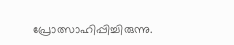പ്രോത്സാഹിപ്പിച്ചിരുന്നു.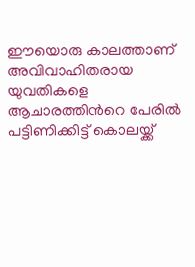ഈയൊരു കാലത്താണ് അവിവാഹിതരായ യുവതികളെ ആചാരത്തിന്‍റെ പേരിൽ പട്ടിണിക്കിട്ട് കൊലയ്ക്ക്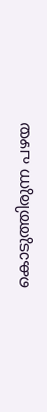കൊടുത്തിരുന്ന പഴയ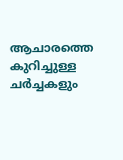ആചാരത്തെ കുറിച്ചുള്ള ചർച്ചകളും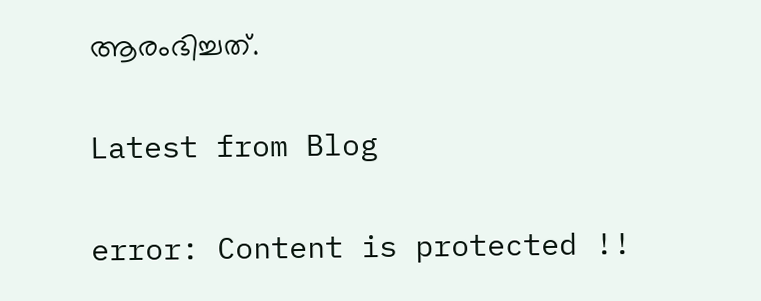ആരംഭിച്ചത്.

Latest from Blog

error: Content is protected !!